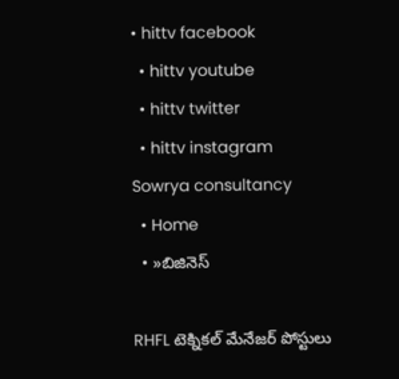• hittv facebook
  • hittv youtube
  • hittv twitter
  • hittv instagram
Sowrya consultancy
  • Home
  • »బిజినెస్

RHFL టెక్నికల్ మేనేజర్ పోస్టులు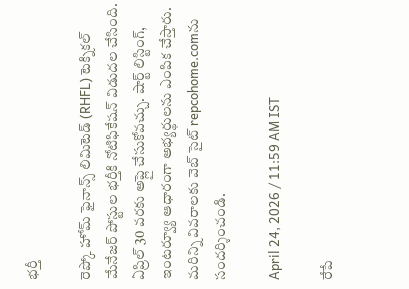భర్తీ

రెప్కో హోమ్ ఫైనాన్స్ లిమిటెడ్ (RHFL) టెక్నికల్ మేనేజర్ పోస్టుల భర్తీకి నోటిఫికేషన్ విడుదల చేసింది. ఏప్రిల్ 30 వరకు అప్లై చేసుకోవచ్చు. షార్ట్ లిస్టింగ్, ఇంటర్వ్యూ ఆధారంగా అభ్యర్థులను ఎంపిక చేస్తారు. మరిన్ని వివరాలకు వెబ్ సైట్ repcohome.comను సందర్శించండి.

April 24, 2026 / 11:59 AM IST

రేపే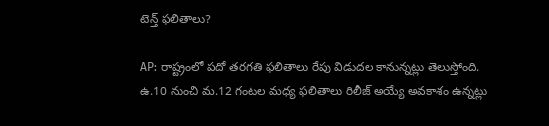టెన్త్ ఫలితాలు?

AP: రాష్ట్రంలో పదో తరగతి ఫలితాలు రేపు విడుదల కానున్నట్లు తెలుస్తోంది. ఉ.10 నుంచి మ.12 గంటల మధ్య ఫలితాలు రిలీజ్ అయ్యే అవకాశం ఉన్నట్లు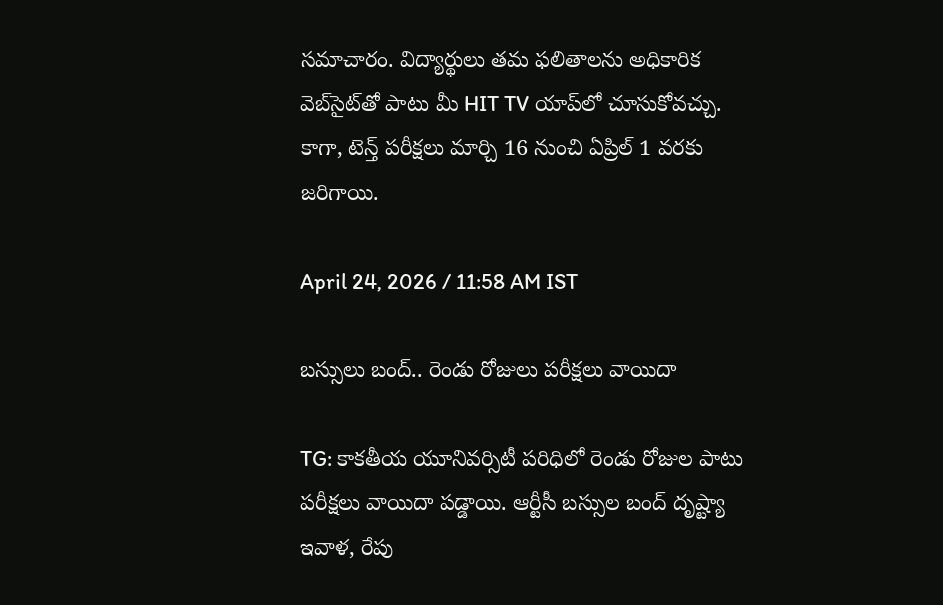సమాచారం. విద్యార్థులు తమ ఫలితాలను అధికారిక వెబ్‌సైట్‌తో పాటు మీ HIT TV యాప్‌లో చూసుకోవచ్చు. కాగా, టెన్త్ పరీక్షలు మార్చి 16 నుంచి ఏప్రిల్ 1 వరకు జరిగాయి.

April 24, 2026 / 11:58 AM IST

బస్సులు బంద్.. రెండు రోజులు పరీక్షలు వాయిదా

TG: కాకతీయ యూనివర్సిటీ పరిధిలో రెండు రోజుల పాటు పరీక్షలు వాయిదా పడ్డాయి. ఆర్టీసీ బస్సుల బంద్‌ దృష్ట్యా ఇవాళ, రేపు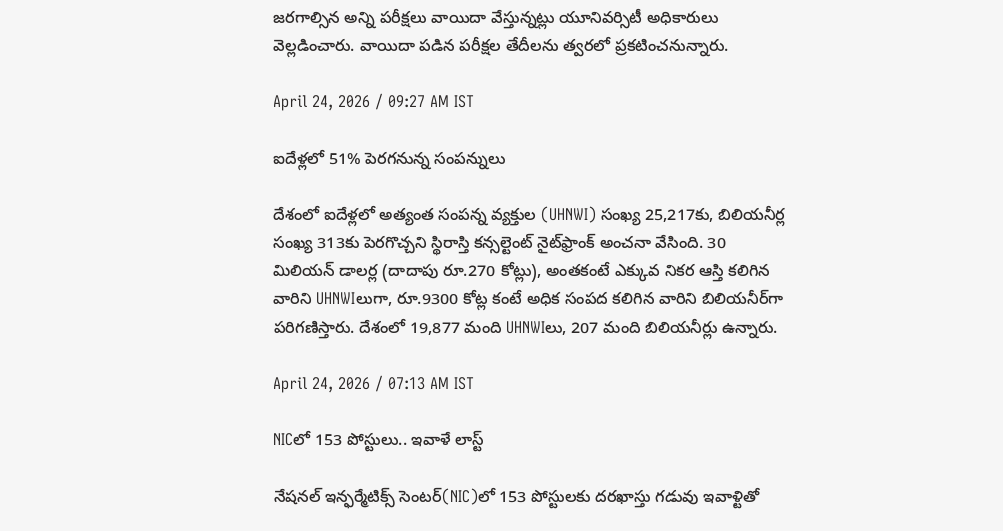జరగాల్సిన అన్ని పరీక్షలు వాయిదా వేస్తున్నట్లు యూనివర్సిటీ అధికారులు వెల్లడించారు. వాయిదా పడిన పరీక్షల తేదీలను త్వరలో ప్రకటించనున్నారు.

April 24, 2026 / 09:27 AM IST

ఐదేళ్లలో 51% పెరగనున్న సంపన్నులు

దేశంలో ఐదేళ్లలో అత్యంత సంపన్న వ్యక్తుల (UHNWI) సంఖ్య 25,217కు, బిలియనీర్ల సంఖ్య 313కు పెరగొచ్చని స్థిరాస్తి కన్సల్టెంట్ నైట్‌ఫ్రాంక్ అంచనా వేసింది. 30 మిలియన్ డాలర్ల (దాదాపు రూ.270 కోట్లు), అంతకంటే ఎక్కువ నికర ఆస్తి కలిగిన వారిని UHNWIలుగా, రూ.9300 కోట్ల కంటే అధిక సంపద కలిగిన వారిని బిలియనీర్‌గా పరిగణిస్తారు. దేశంలో 19,877 మంది UHNWIలు, 207 మంది బిలియనీర్లు ఉన్నారు.

April 24, 2026 / 07:13 AM IST

NICలో 153 పోస్టులు.. ఇవాళే లాస్ట్

నేషనల్ ఇన్ఫర్మేటిక్స్ సెంటర్(NIC)లో 153 పోస్టులకు దరఖాస్తు గడువు ఇవాళ్టితో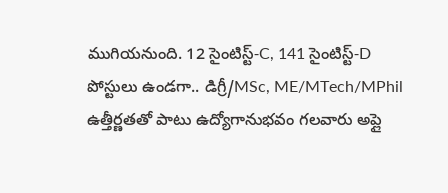ముగియనుంది. 12 సైంటిస్ట్-C, 141 సైంటిస్ట్-D పోస్టులు ఉండగా.. డిగ్రీ/MSc, ME/MTech/MPhil ఉత్తీర్ణతతో పాటు ఉద్యోగానుభవం గలవారు అప్లై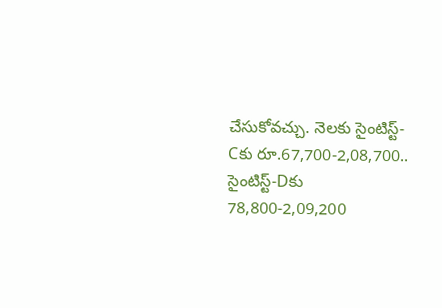చేసుకోవచ్చు. నెలకు సైంటిస్ట్-Cకు రూ.67,700-2,08,700.. సైంటిస్ట్-Dకు 78,800-2,09,200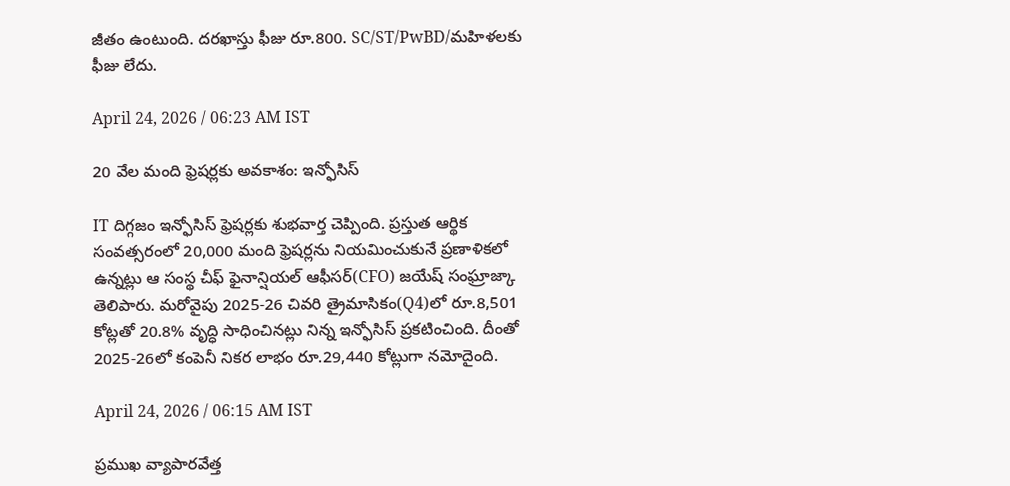జీతం ఉంటుంది. దరఖాస్తు ఫీజు రూ.800. SC/ST/PwBD/మహిళలకు ఫీజు లేదు.

April 24, 2026 / 06:23 AM IST

20 వేల మంది ఫ్రెషర్లకు అవకాశం: ఇన్ఫోసిస్

IT దిగ్గజం ఇన్ఫోసిస్ ఫ్రెషర్లకు శుభవార్త చెప్పింది. ప్రస్తుత ఆర్థిక సంవత్సరంలో 20,000 మంది ఫ్రెషర్లను నియమించుకునే ప్రణాళికలో ఉన్నట్లు ఆ సంస్థ చీఫ్ ఫైనాన్షియల్ ఆఫీసర్(CFO) జయేష్ సంఘ్రాజ్కా తెలిపారు. మరోవైపు 2025-26 చివరి త్రైమాసికం(Q4)లో రూ.8,501 కోట్లతో 20.8% వృద్ధి సాధించినట్లు నిన్న ఇన్ఫోసిస్ ప్రకటించింది. దీంతో 2025-26లో కంపెనీ నికర లాభం రూ.29,440 కోట్లుగా నమోదైంది.

April 24, 2026 / 06:15 AM IST

ప్రముఖ వ్యాపారవేత్త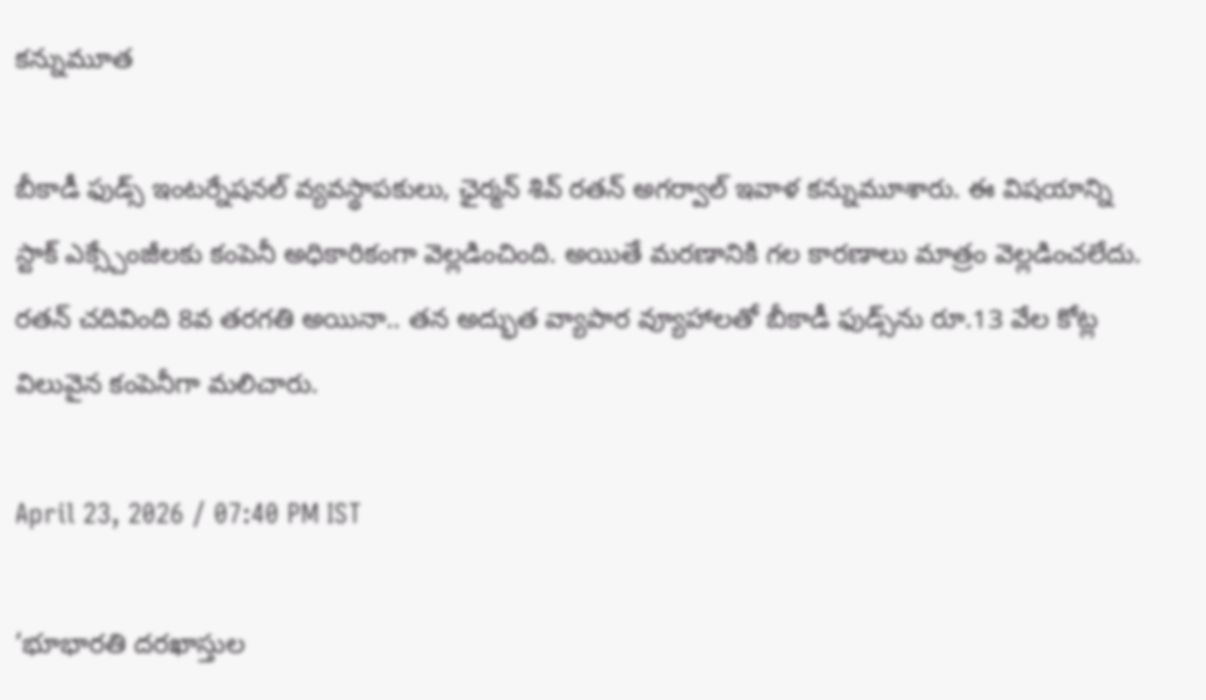కన్నుమూత

బీకాడీ ఫుడ్స్ ఇంటర్నేషనల్ వ్యవస్థాపకులు, ఛైర్మన్ శివ్ రతన్ అగర్వాల్ ఇవాళ కన్నుమూశారు. ఈ విషయాన్ని స్టాక్ ఎక్స్చేంజీలకు కంపెనీ అధికారికంగా వెల్లడించింది. అయితే మరణానికి గల కారణాలు మాత్రం వెల్లడించలేదు. రతన్ చదివింది 8వ తరగతి అయినా.. తన అద్భుత వ్యాపార వ్యూహాలతో బీకాడీ ఫుడ్స్‌ను రూ.13 వేల కోట్ల విలువైన కంపెనీగా మలిచారు.

April 23, 2026 / 07:40 PM IST

‘భూభారతి దరఖాస్తుల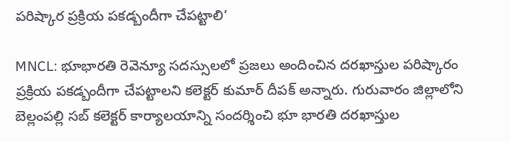పరిష్కార ప్రక్రియ పకడ్బందీగా చేపట్టాలి’

MNCL: భూభారతి రెవెన్యూ సదస్సులలో ప్రజలు అందించిన దరఖాస్తుల పరిష్కారం ప్రక్రియ పకడ్బందీగా చేపట్టాలని కలెక్టర్ కుమార్ దీపక్ అన్నారు. గురువారం జిల్లాలోని బెల్లంపల్లి సబ్ కలెక్టర్ కార్యాలయాన్ని సందర్శించి భూ భారతి దరఖాస్తుల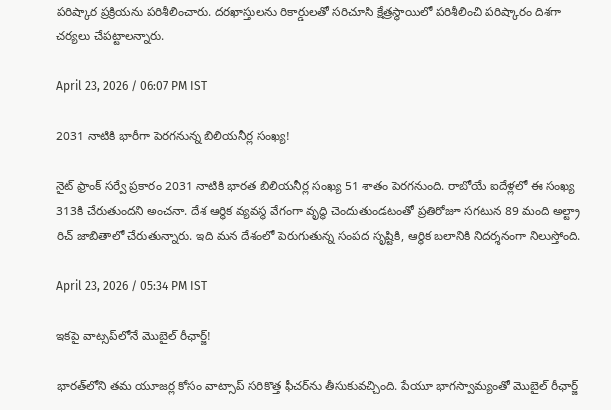పరిష్కార ప్రక్రియను పరిశీలించారు. దరఖాస్తులను రికార్డులతో సరిచూసి క్షేత్రస్థాయిలో పరిశీలించి పరిష్కారం దిశగా చర్యలు చేపట్టాలన్నారు.

April 23, 2026 / 06:07 PM IST

2031 నాటికి భారీగా పెరగనున్న బిలియనీర్ల సంఖ్య!

నైట్ ఫ్రాంక్ సర్వే ప్రకారం 2031 నాటికి భారత బిలియనీర్ల సంఖ్య 51 శాతం పెరగనుంది. రాబోయే ఐదేళ్లలో ఈ సంఖ్య 313కి చేరుతుందని అంచనా. దేశ ఆర్థిక వ్యవస్థ వేగంగా వృద్ధి చెందుతుండటంతో ప్రతిరోజూ సగటున 89 మంది అల్ట్రా రిచ్ జాబితాలో చేరుతున్నారు. ఇది మన దేశంలో పెరుగుతున్న సంపద సృష్టికి, ఆర్థిక బలానికి నిదర్శనంగా నిలుస్తోంది.

April 23, 2026 / 05:34 PM IST

ఇకపై వాట్సప్‌లోనే మొబైల్‌ రీఛార్జ్‌!

భారత్‌లోని తమ యూజర్ల కోసం వాట్సాప్ సరికొత్త ఫీచర్‌ను తీసుకువచ్చింది. పేయూ భాగస్వామ్యంతో మొబైల్ రీఛార్జ్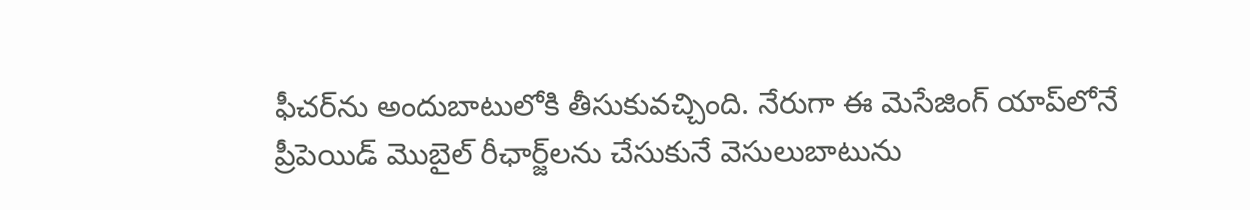ఫీచర్‌ను అందుబాటులోకి తీసుకువచ్చింది. నేరుగా ఈ మెసేజింగ్ యాప్‌లోనే ప్రీపెయిడ్ మొబైల్ రీఛార్జ్‌లను చేసుకునే వెసులుబాటును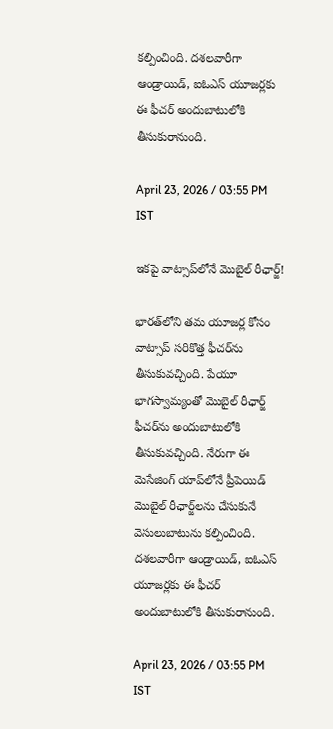కల్పించింది. దశలవారీగా ఆండ్రాయిడ్, ఐఓఎస్ యూజర్లకు ఈ ఫీచర్ అందుబాటులోకి తీసుకురానుంది.

April 23, 2026 / 03:55 PM IST

ఇకపై వాట్సాప్‌లోనే మొబైల్‌ రీఛార్జ్‌!

భారత్‌లోని తమ యూజర్ల కోసం వాట్సాప్ సరికొత్త ఫీచర్‌ను తీసుకువచ్చింది. పేయూ భాగస్వామ్యంతో మొబైల్ రీఛార్జ్ ఫీచర్‌ను అందుబాటులోకి తీసుకువచ్చింది. నేరుగా ఈ మెసేజింగ్ యాప్‌లోనే ప్రీపెయిడ్ మొబైల్ రీఛార్జ్‌లను చేసుకునే వెసులుబాటును కల్పించింది. దశలవారీగా ఆండ్రాయిడ్, ఐఓఎస్ యూజర్లకు ఈ ఫీచర్ అందుబాటులోకి తీసుకురానుంది.

April 23, 2026 / 03:55 PM IST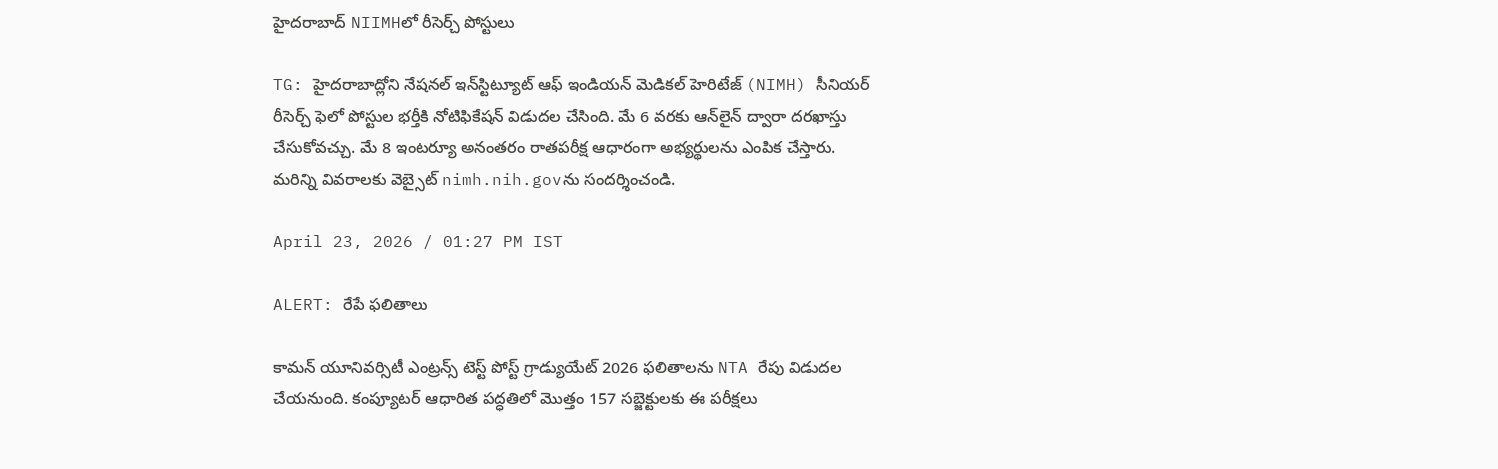హైదరాబాద్ NIIMHలో రీసెర్చ్ పోస్టులు

TG: హైదరాబాద్లోని నేషనల్ ఇన్‌స్టిట్యూట్ ఆఫ్ ఇండియన్ మెడికల్ హెరిటేజ్ (NIMH) సీనియర్ రీసెర్చ్ ఫెలో పోస్టుల భర్తీకి నోటిఫికేషన్ విడుదల చేసింది. మే 6 వరకు ఆన్‌లైన్ ద్వారా దరఖాస్తు చేసుకోవచ్చు. మే 8 ఇంటర్యూ అనంతరం రాతపరీక్ష ఆధారంగా అభ్యర్థులను ఎంపిక చేస్తారు. మరిన్ని వివరాలకు వెబ్సైట్ nimh.nih.govను సందర్శించండి.

April 23, 2026 / 01:27 PM IST

ALERT: రేపే ఫలితాలు

కామన్ యూనివర్సిటీ ఎంట్రన్స్ టెస్ట్ పోస్ట్‌ గ్రాడ్యుయేట్ 2026 ఫలితాలను NTA రేపు విడుదల చేయనుంది. కంప్యూటర్ ఆధారిత పద్ధతిలో మొత్తం 157 సబ్జెక్టులకు ఈ పరీక్షలు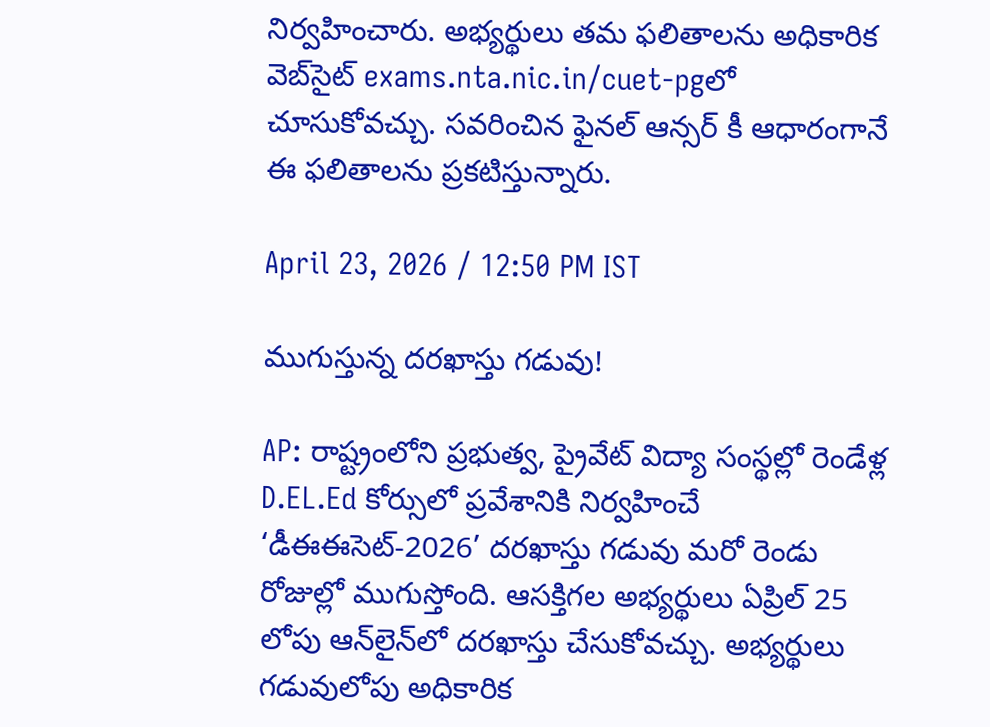నిర్వహించారు. అభ్యర్థులు తమ ఫలితాలను అధికారిక వెబ్‌సైట్ exams.nta.nic.in/cuet-pgలో చూసుకోవచ్చు. సవరించిన ఫైనల్ ఆన్సర్ కీ ఆధారంగానే ఈ ఫలితాలను ప్రకటిస్తున్నారు.

April 23, 2026 / 12:50 PM IST

ముగుస్తున్న దరఖాస్తు గడువు!

AP: రాష్ట్రంలోని ప్రభుత్వ, ప్రైవేట్ విద్యా సంస్థల్లో రెండేళ్ల D.EL.Ed కోర్సులో ప్రవేశానికి నిర్వహించే ‘డీఈఈసెట్-2026’ దరఖాస్తు గడువు మరో రెండు రోజుల్లో ముగుస్తోంది. ఆసక్తిగల అభ్యర్థులు ఏప్రిల్ 25 లోపు ఆన్‌లైన్‌లో దరఖాస్తు చేసుకోవచ్చు. అభ్యర్థులు గడువులోపు అధికారిక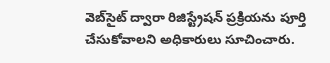వెబ్‌సైట్ ద్వారా రిజిస్ట్రేషన్ ప్రక్రియను పూర్తి చేసుకోవాలని అధికారులు సూచించారు.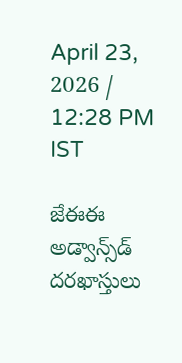April 23, 2026 / 12:28 PM IST

జేఈఈ అడ్వాన్స్‌డ్ దరఖాస్తులు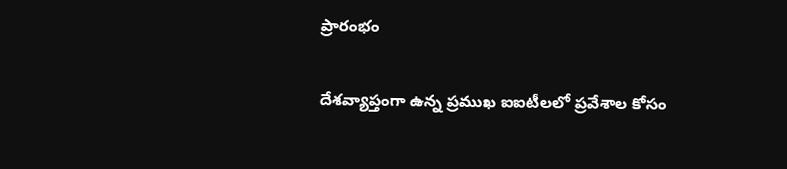ప్రారంభం

దేశవ్యాప్తంగా ఉన్న ప్రముఖ ఐఐటీలలో ప్రవేశాల కోసం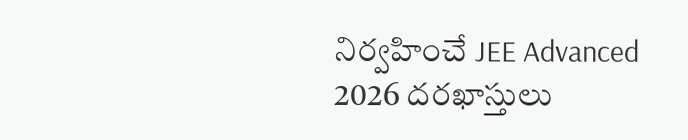నిర్వహించే JEE Advanced 2026 దరఖాస్తులు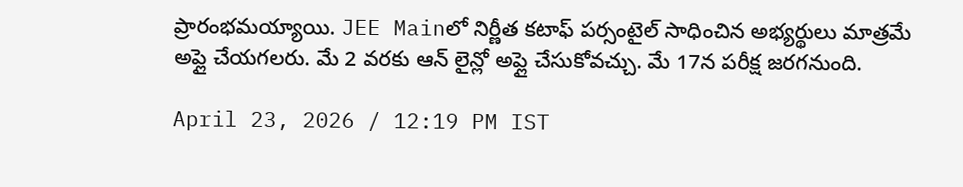ప్రారంభమయ్యాయి. JEE Mainలో నిర్ణీత కటాఫ్ పర్సంటైల్ సాధించిన అభ్యర్థులు మాత్రమే అప్లై చేయగలరు. మే 2 వరకు ఆన్ లైన్లో అప్లై చేసుకోవచ్చు. మే 17న పరీక్ష జరగనుంది.

April 23, 2026 / 12:19 PM IST